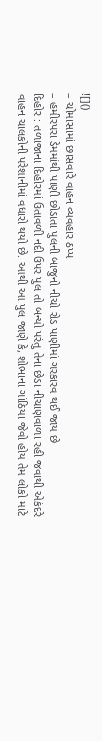![]()
– ચોમાસામાં છાસવારે વાહન વ્યવહાર ઠપ્પ
– હમીરપરા ડેમમાંથી પાણી છોડાતા પુલની બાજુનો નીચો રોડ પાણીમાં ગરકારવ થઈ જાય છે
દિહોર : તળાજાના દિહોરમાં ઉતાવળી નદી ઉપર પુલ તો બન્યો પરંતુ તેના છેડા નીચાણવાળા રહી જવાથી એકંદરે વાહન ચાલકોની પરેશાનીમાં વધારો થયો છે. આથી આ પુલ જાણે કે, શોભાના ગાંઠિયા જેવો હોય તેમ લોકો માટે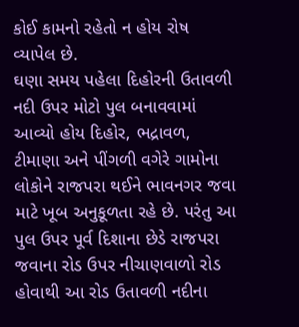કોઈ કામનો રહેતો ન હોય રોષ વ્યાપેલ છે.
ઘણા સમય પહેલા દિહોરની ઉતાવળી નદી ઉપર મોટો પુલ બનાવવામાં આવ્યો હોય દિહોર, ભદ્રાવળ, ટીમાણા અને પીંગળી વગેરે ગામોના લોકોને રાજપરા થઈને ભાવનગર જવા માટે ખૂબ અનુકૂળતા રહે છે. પરંતુ આ પુલ ઉપર પૂર્વ દિશાના છેડે રાજપરા જવાના રોડ ઉપર નીચાણવાળો રોડ હોવાથી આ રોડ ઉતાવળી નદીના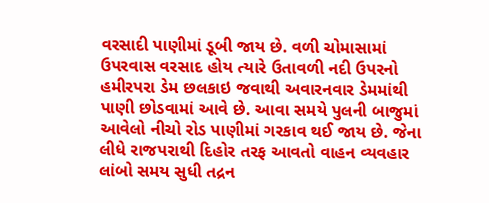વરસાદી પાણીમાં ડૂબી જાય છે. વળી ચોમાસામાં ઉપરવાસ વરસાદ હોય ત્યારે ઉતાવળી નદી ઉપરનો હમીરપરા ડેમ છલકાઇ જવાથી અવારનવાર ડેમમાંથી પાણી છોડવામાં આવે છે. આવા સમયે પુલની બાજુમાં આવેલો નીચો રોડ પાણીમાં ગરકાવ થઈ જાય છે. જેના લીધે રાજપરાથી દિહોર તરફ આવતો વાહન વ્યવહાર લાંબો સમય સુધી તદ્રન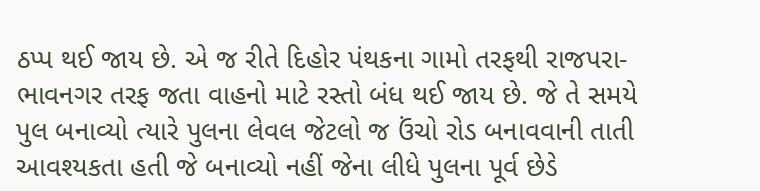ઠપ્પ થઈ જાય છે. એ જ રીતે દિહોર પંથકના ગામો તરફથી રાજપરા-ભાવનગર તરફ જતા વાહનો માટે રસ્તો બંધ થઈ જાય છે. જે તે સમયે પુલ બનાવ્યો ત્યારે પુલના લેવલ જેટલો જ ઉંચો રોડ બનાવવાની તાતી આવશ્યકતા હતી જે બનાવ્યો નહીં જેના લીધે પુલના પૂર્વ છેડે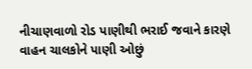નીચાણવાળો રોડ પાણીથી ભરાઈ જવાને કારણે વાહન ચાલકોને પાણી ઓછું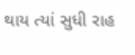થાય ત્યાં સુધી રાહ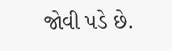જોવી પડે છે.